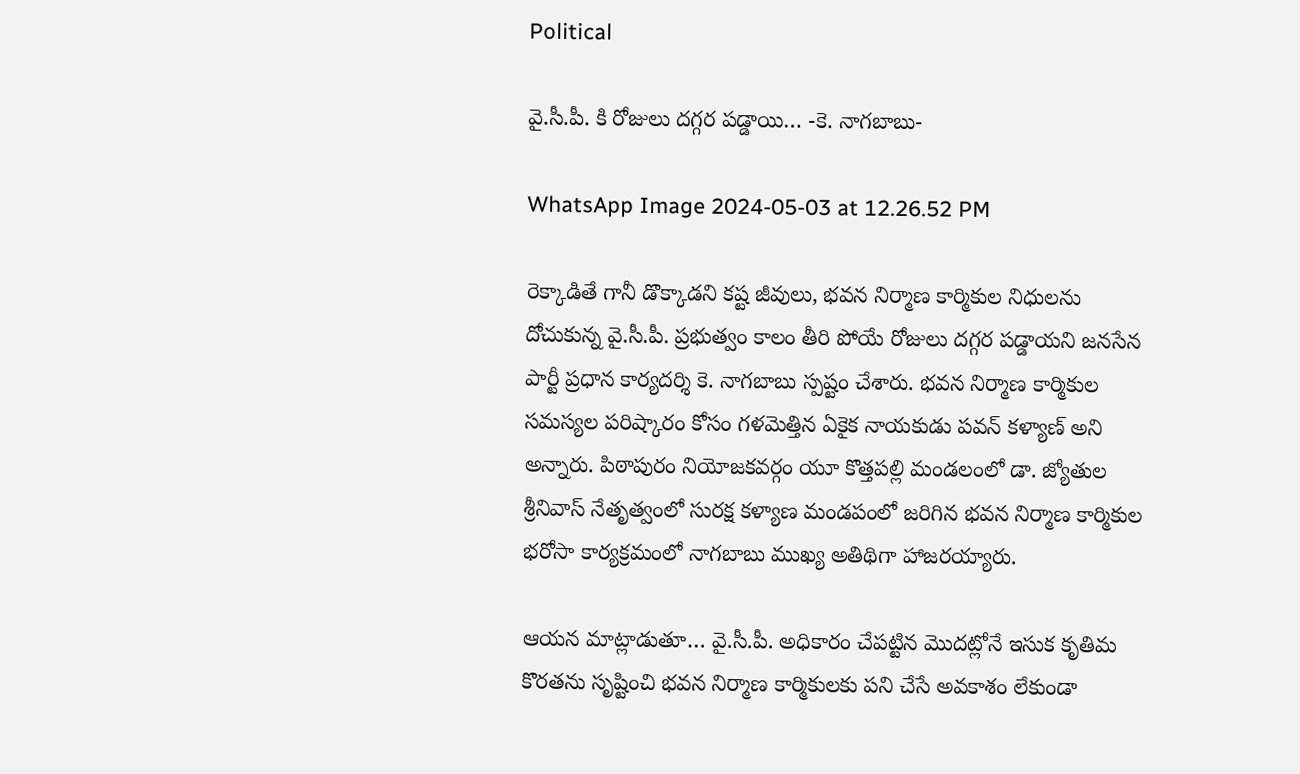Political

వై.సీ.పీ. కి రోజులు దగ్గర పడ్డాయి… -కె. నాగబాబు-

WhatsApp Image 2024-05-03 at 12.26.52 PM

రెక్కాడితే గానీ డొక్కాడని కష్ట జీవులు, భవన నిర్మాణ కార్మికుల నిధులను దోచుకున్న వై.సీ.పీ. ప్రభుత్వం కాలం తీరి పోయే రోజులు దగ్గర పడ్డాయని జనసేన పార్టీ ప్రధాన కార్యదర్శి కె. నాగబాబు స్పష్టం చేశారు. భవన నిర్మాణ కార్మికుల సమస్యల పరిష్కారం కోసం గళమెత్తిన ఏకైక నాయకుడు పవన్ కళ్యాణ్ అని అన్నారు. పిఠాపురం నియోజకవర్గం యూ కొత్తపల్లి మండలంలో డా. జ్యోతుల శ్రీనివాస్ నేతృత్వంలో సురక్ష కళ్యాణ మండపంలో జరిగిన భవన నిర్మాణ కార్మికుల భరోసా కార్యక్రమంలో నాగబాబు ముఖ్య అతిథిగా హాజరయ్యారు.

ఆయన మాట్లాడుతూ… వై.సీ.పీ. అధికారం చేపట్టిన మొదట్లోనే ఇసుక కృతిమ కొరతను సృష్టించి భవన నిర్మాణ కార్మికులకు పని చేసే అవకాశం లేకుండా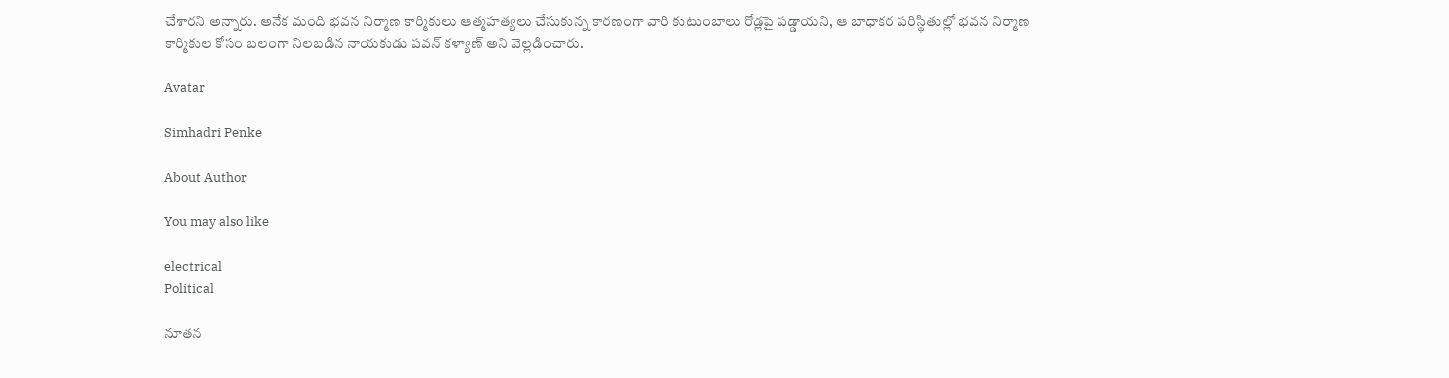చేశారని అన్నారు. అనేక మంది భవన నిర్మాణ కార్మికులు ఆత్మహత్యలు చేసుకున్న కారణంగా వారి కుటుంబాలు రోడ్లపై పడ్డాయని, ఆ బాధాకర పరిస్థితుల్లో భవన నిర్మాణ కార్మికుల కోసం బలంగా నిలబడిన నాయకుడు పవన్ కళ్యాణ్ అని వెల్లడించారు.

Avatar

Simhadri Penke

About Author

You may also like

electrical
Political

నూతన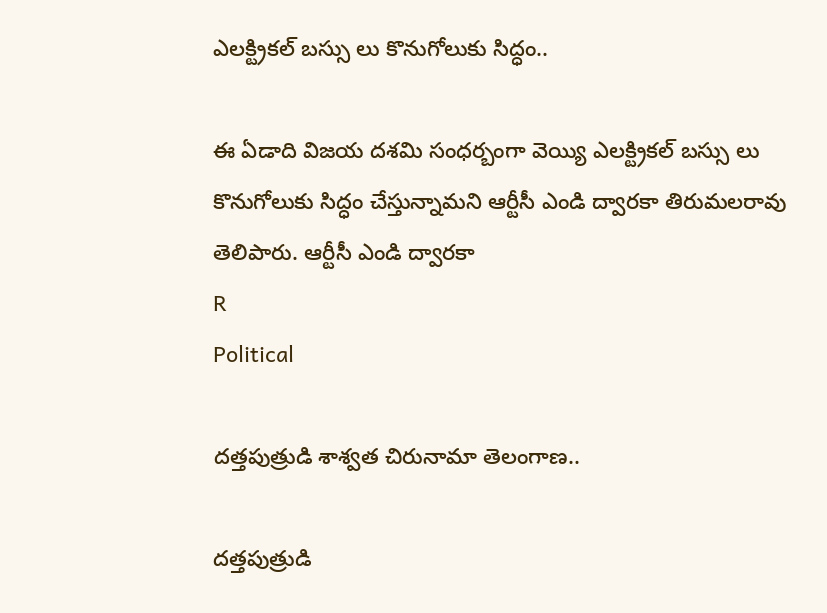ఎలక్ట్రికల్ బస్సు లు కొనుగోలుకు సిద్ధం..

ఈ ఏడాది విజయ దశమి సంధర్బంగా వెయ్యి ఎలక్ట్రికల్ బస్సు లు కొనుగోలుకు సిద్ధం చేస్తున్నామని ఆర్టీసీ ఎండి ద్వారకా తిరుమలరావు తెలిపారు. ఆర్టీసీ ఎండి ద్వారకా
R
Political

దత్తపుత్రుడి శాశ్వత చిరునామా తెలంగాణ..

దత్తపుత్రుడి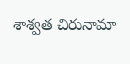శాశ్వత చిరునామా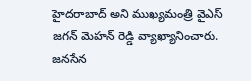హైదరాబాద్ అని ముఖ్యమంత్రి వైఎస్ జగన్ మెహన్ రెడ్డి వ్యాఖ్యానించారు. జనసేన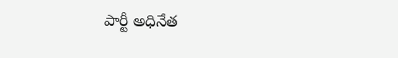పార్టీ అధినేత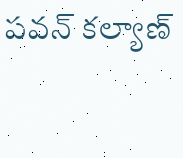పవన్ కల్యాణ్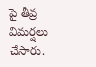పై తీవ్ర విమర్షలు చేసారు.